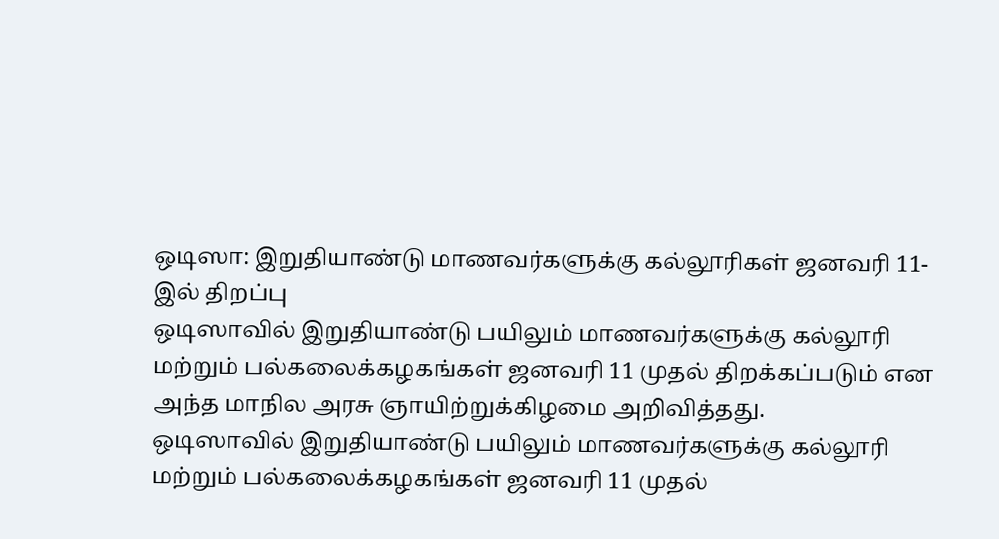ஒடிஸா: இறுதியாண்டு மாணவர்களுக்கு கல்லூரிகள் ஜனவரி 11-இல் திறப்பு
ஒடிஸாவில் இறுதியாண்டு பயிலும் மாணவர்களுக்கு கல்லூரி மற்றும் பல்கலைக்கழகங்கள் ஜனவரி 11 முதல் திறக்கப்படும் என அந்த மாநில அரசு ஞாயிற்றுக்கிழமை அறிவித்தது.
ஒடிஸாவில் இறுதியாண்டு பயிலும் மாணவர்களுக்கு கல்லூரி மற்றும் பல்கலைக்கழகங்கள் ஜனவரி 11 முதல்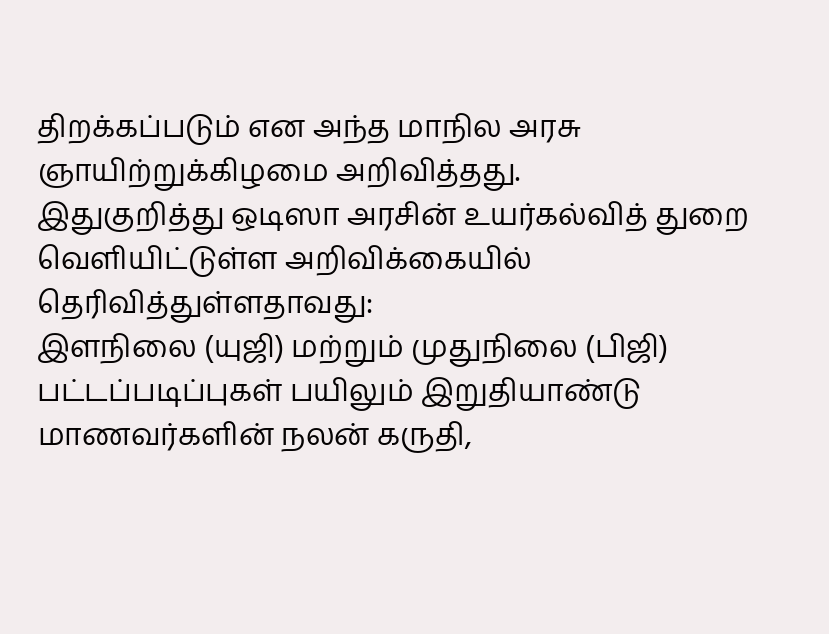திறக்கப்படும் என அந்த மாநில அரசு ஞாயிற்றுக்கிழமை அறிவித்தது.
இதுகுறித்து ஒடிஸா அரசின் உயர்கல்வித் துறை வெளியிட்டுள்ள அறிவிக்கையில் தெரிவித்துள்ளதாவது:
இளநிலை (யுஜி) மற்றும் முதுநிலை (பிஜி) பட்டப்படிப்புகள் பயிலும் இறுதியாண்டு மாணவர்களின் நலன் கருதி,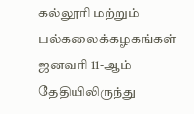கல்லூரி மற்றும் பல்கலைக்கழகங்கள் ஜனவரி 11-ஆம் தேதியிலிருந்து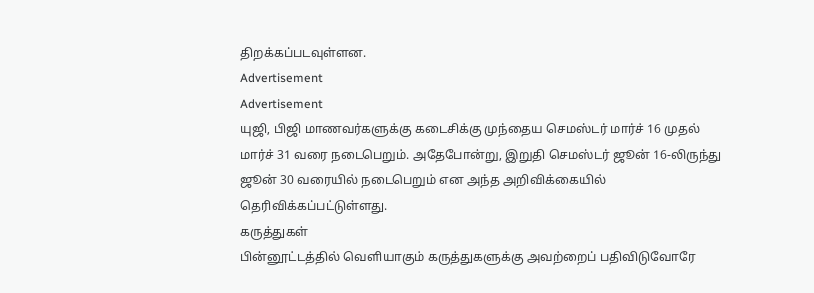திறக்கப்படவுள்ளன.
Advertisement
Advertisement
யுஜி, பிஜி மாணவர்களுக்கு கடைசிக்கு முந்தைய செமஸ்டர் மார்ச் 16 முதல் மார்ச் 31 வரை நடைபெறும். அதேபோன்று, இறுதி செமஸ்டர் ஜூன் 16-லிருந்து ஜூன் 30 வரையில் நடைபெறும் என அந்த அறிவிக்கையில் தெரிவிக்கப்பட்டுள்ளது.
கருத்துகள்
பின்னூட்டத்தில் வெளியாகும் கருத்துகளுக்கு அவற்றைப் பதிவிடுவோரே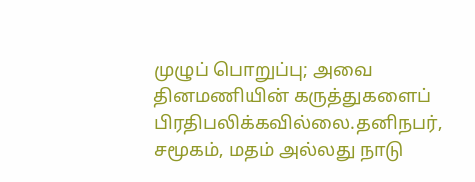முழுப் பொறுப்பு; அவை தினமணியின் கருத்துகளைப் பிரதிபலிக்கவில்லை.தனிநபர், சமூகம், மதம் அல்லது நாடு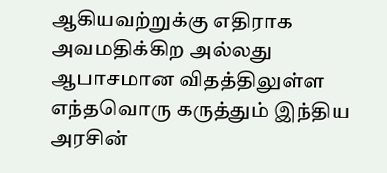ஆகியவற்றுக்கு எதிராக அவமதிக்கிற அல்லது ஆபாசமான விதத்திலுள்ள எந்தவொரு கருத்தும் இந்திய அரசின்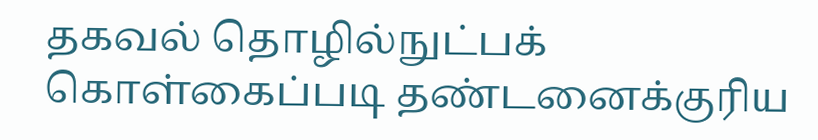தகவல் தொழில்நுட்பக் கொள்கைப்படி தண்டனைக்குரிய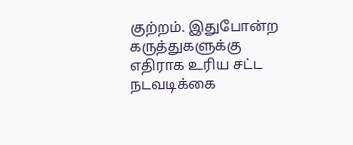குற்றம். இதுபோன்ற கருத்துகளுக்கு எதிராக உரிய சட்ட நடவடிக்கை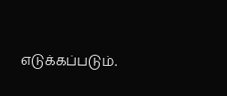எடுக்கப்படும்.